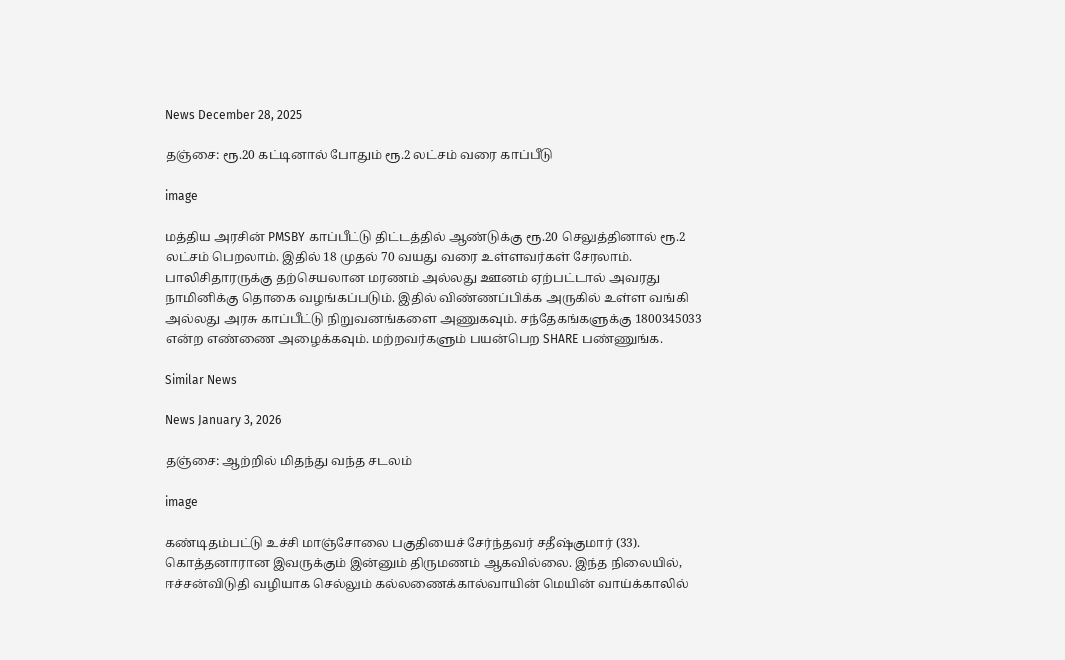News December 28, 2025

தஞ்சை: ரூ.20 கட்டினால் போதும் ரூ.2 லட்சம் வரை காப்பீடு

image

மத்திய அரசின் PMSBY காப்பீட்டு திட்டத்தில் ஆண்டுக்கு ரூ.20 செலுத்தினால் ரூ.2 லட்சம் பெறலாம். இதில் 18 முதல் 70 வயது வரை உள்ளவர்கள் சேரலாம். பாலிசிதாரருக்கு தற்செயலான மரணம் அல்லது ஊனம் ஏற்பட்டால் அவரது நாமினிக்கு தொகை வழங்கப்படும். இதில் விண்ணப்பிக்க அருகில் உள்ள வங்கி அல்லது அரசு காப்பீட்டு நிறுவனங்களை அணுகவும். சந்தேகங்களுக்கு 1800345033 என்ற எண்ணை அழைக்கவும். மற்றவர்களும் பயன்பெற SHARE பண்ணுங்க.

Similar News

News January 3, 2026

தஞ்சை: ஆற்றில் மிதந்து வந்த சடலம்

image

கண்டிதம்பட்டு உச்சி மாஞ்சோலை பகுதியைச் சேர்ந்தவர் சதீஷ்குமார் (33). கொத்தனாரான இவருக்கும் இன்னும் திருமணம் ஆகவில்லை. இந்த நிலையில், ஈச்சன்விடுதி வழியாக செல்லும் கல்லணைக்கால்வாயின் மெயின் வாய்க்காலில்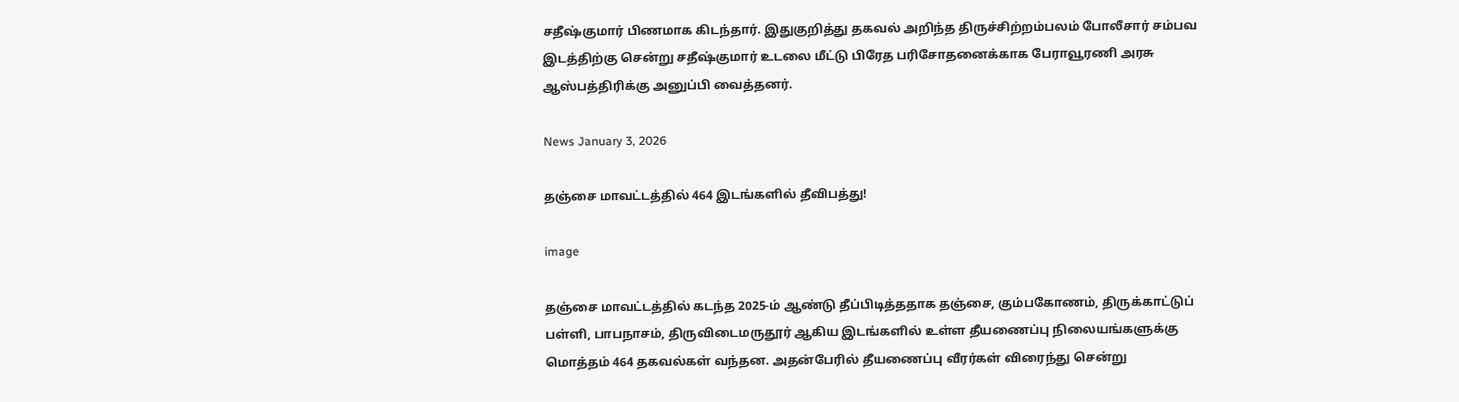சதீஷ்குமார் பிணமாக கிடந்தார். இதுகுறித்து தகவல் அறிந்த திருச்சிற்றம்பலம் போலீசார் சம்பவ இடத்திற்கு சென்று சதீஷ்குமார் உடலை மீட்டு பிரேத பரிசோதனைக்காக பேராவூரணி அரசு ஆஸ்பத்திரிக்கு அனுப்பி வைத்தனர்.

News January 3, 2026

தஞ்சை மாவட்டத்தில் 464 இடங்களில் தீவிபத்து!

image

தஞ்சை மாவட்டத்தில் கடந்த 2025-ம் ஆண்டு தீப்பிடித்ததாக தஞ்சை, கும்பகோணம், திருக்காட்டுப் பள்ளி, பாபநாசம், திருவிடைமருதூர் ஆகிய இடங்களில் உள்ள தீயணைப்பு நிலையங்களுக்கு மொத்தம் 464 தகவல்கள் வந்தன. அதன்பேரில் தீயணைப்பு வீரர்கள் விரைந்து சென்று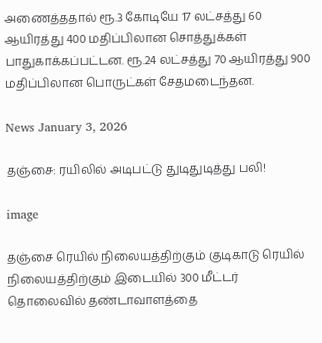அணைத்ததால் ரூ.3 கோடியே 17 லட்சத்து 60 ஆயிரத்து 400 மதிப்பிலான சொத்துக்கள் பாதுகாக்கப்பட்டன. ரூ.24 லட்சத்து 70 ஆயிரத்து 900 மதிப்பிலான பொருட்கள் சேதமடைந்தன.

News January 3, 2026

தஞ்சை: ரயிலில் அடிபட்டு துடிதுடித்து பலி!

image

தஞ்சை ரெயில் நிலையத்திற்கும் குடிகாடு ரெயில் நிலையத்திற்கும் இடையில் 300 மீட்டர் தொலைவில் தண்டாவாளத்தை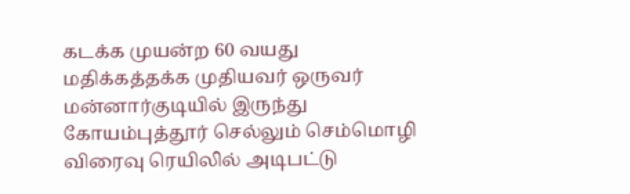கடக்க முயன்ற 60 வயது மதிக்கத்தக்க முதியவர் ஒருவர் மன்னார்குடியில் இருந்து கோயம்புத்தூர் செல்லும் செம்மொழி விரைவு ரெயிலில் அடிபட்டு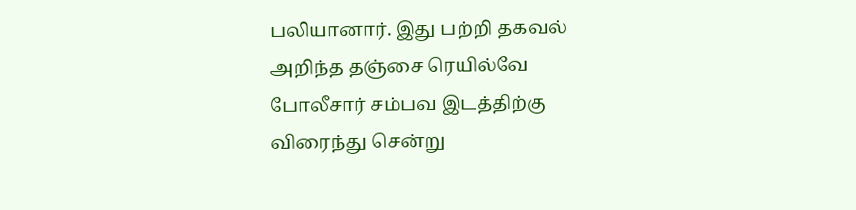பலியானார். இது பற்றி தகவல் அறிந்த தஞ்சை ரெயில்வே போலீசார் சம்பவ இடத்திற்கு விரைந்து சென்று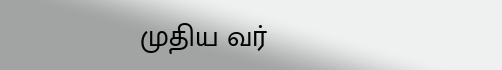முதிய வர்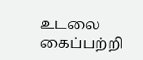உடலை கைப்பற்றி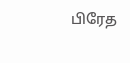பிரேத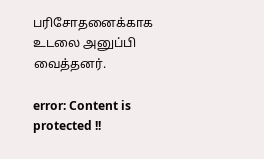பரிசோதனைக்காக உடலை அனுப்பி வைத்தனர்.

error: Content is protected !!